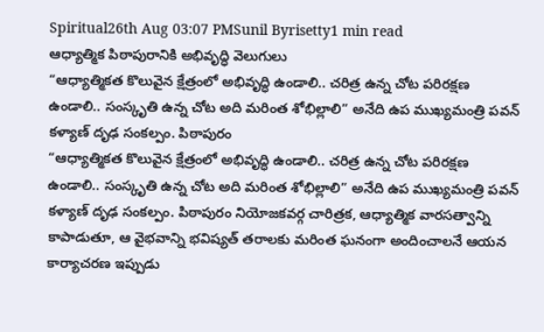Spiritual26th Aug 03:07 PMSunil Byrisetty1 min read
ఆధ్యాత్మిక పిఠాపురానికి అభివృద్ధి వెలుగులు
“ఆధ్యాత్మికత కొలువైన క్షేత్రంలో అభివృద్ధి ఉండాలి.. చరిత్ర ఉన్న చోట పరిరక్షణ ఉండాలి.. సంస్కృతి ఉన్న చోట అది మరింత శోభిల్లాలి” అనేది ఉప ముఖ్యమంత్రి పవన్ కళ్యాణ్ దృఢ సంకల్పం. పిఠాపురం
“ఆధ్యాత్మికత కొలువైన క్షేత్రంలో అభివృద్ధి ఉండాలి.. చరిత్ర ఉన్న చోట పరిరక్షణ ఉండాలి.. సంస్కృతి ఉన్న చోట అది మరింత శోభిల్లాలి” అనేది ఉప ముఖ్యమంత్రి పవన్ కళ్యాణ్ దృఢ సంకల్పం. పిఠాపురం నియోజకవర్గ చారిత్రక, ఆధ్యాత్మిక వారసత్వాన్ని కాపాడుతూ, ఆ వైభవాన్ని భవిష్యత్ తరాలకు మరింత ఘనంగా అందించాలనే ఆయన కార్యాచరణ ఇప్పుడు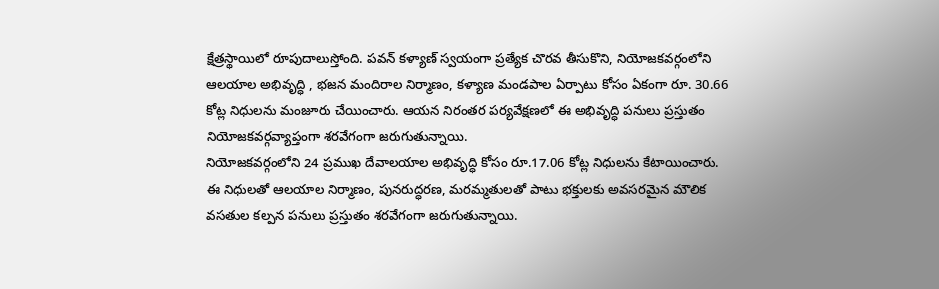క్షేత్రస్థాయిలో రూపుదాలుస్తోంది. పవన్ కళ్యాణ్ స్వయంగా ప్రత్యేక చొరవ తీసుకొని, నియోజకవర్గంలోని ఆలయాల అభివృద్ధి , భజన మందిరాల నిర్మాణం, కళ్యాణ మండపాల ఏర్పాటు కోసం ఏకంగా రూ. 30.66 కోట్ల నిధులను మంజూరు చేయించారు. ఆయన నిరంతర పర్యవేక్షణలో ఈ అభివృద్ధి పనులు ప్రస్తుతం నియోజకవర్గవ్యాప్తంగా శరవేగంగా జరుగుతున్నాయి.
నియోజకవర్గంలోని 24 ప్రముఖ దేవాలయాల అభివృద్ధి కోసం రూ.17.06 కోట్ల నిధులను కేటాయించారు. ఈ నిధులతో ఆలయాల నిర్మాణం, పునరుద్ధరణ, మరమ్మతులతో పాటు భక్తులకు అవసరమైన మౌలిక వసతుల కల్పన పనులు ప్రస్తుతం శరవేగంగా జరుగుతున్నాయి.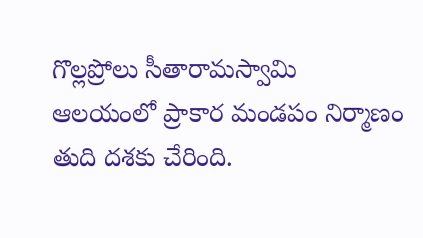గొల్లప్రోలు సీతారామస్వామి ఆలయంలో ప్రాకార మండపం నిర్మాణం తుది దశకు చేరింది.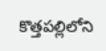కొత్తపల్లిలోని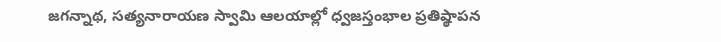జగన్నాథ, సత్యనారాయణ స్వామి ఆలయాల్లో ధ్వజస్తంభాల ప్రతిష్ఠాపన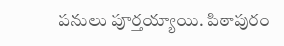పనులు పూర్తయ్యాయి. పిఠాపురం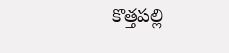కొత్తపల్లి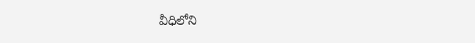వీధిలోని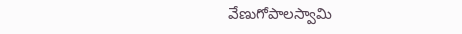వేణుగోపాలస్వామి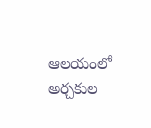ఆలయంలో అర్చకుల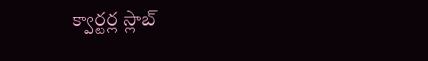క్వార్టర్ల స్లాబ్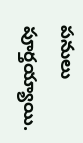పనులు పూర్తయ్యాయి.